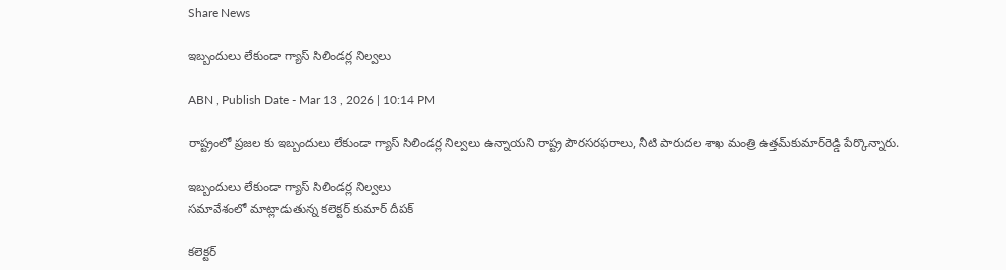Share News

ఇబ్బందులు లేకుండా గ్యాస్‌ సిలిండర్ల నిల్వలు

ABN , Publish Date - Mar 13 , 2026 | 10:14 PM

రాష్ట్రంలో ప్రజల కు ఇబ్బందులు లేకుండా గ్యాస్‌ సిలిండర్ల నిల్వలు ఉన్నాయని రాష్ట్ర పౌరసరఫరాలు, నీటి పారుదల శాఖ మంత్రి ఉత్తమ్‌కుమార్‌రెడ్డి పేర్కొన్నారు.

ఇబ్బందులు లేకుండా గ్యాస్‌ సిలిండర్ల నిల్వలు
సమావేశంలో మాట్లాడుతున్న కలెక్టర్‌ కుమార్‌ దీపక్‌

కలెక్టర్‌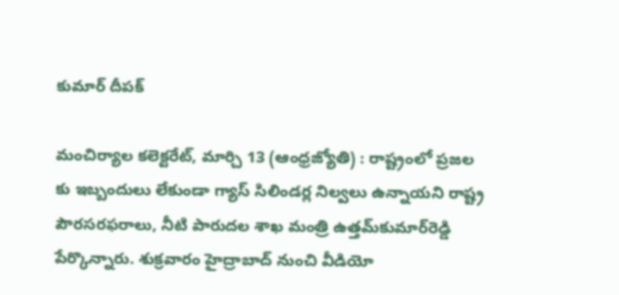కుమార్‌ దీపక్‌

మంచిర్యాల కలెక్టరేట్‌, మార్చి 13 (ఆంధ్రజ్యోతి) : రాష్ట్రంలో ప్రజల కు ఇబ్బందులు లేకుండా గ్యాస్‌ సిలిండర్ల నిల్వలు ఉన్నాయని రాష్ట్ర పౌరసరఫరాలు, నీటి పారుదల శాఖ మంత్రి ఉత్తమ్‌కుమార్‌రెడ్డి పేర్కొన్నారు. శుక్రవారం హైద్రాబాద్‌ నుంచి వీడియో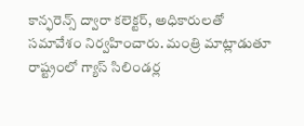కాన్ఫరెన్స్‌ ద్వారా కలెక్టర్‌, అధికారులతో సమావేశం నిర్వహించారు. మంత్రి మాట్లాడుతూ రాష్ట్రంలో గ్యాస్‌ సిలిండర్ల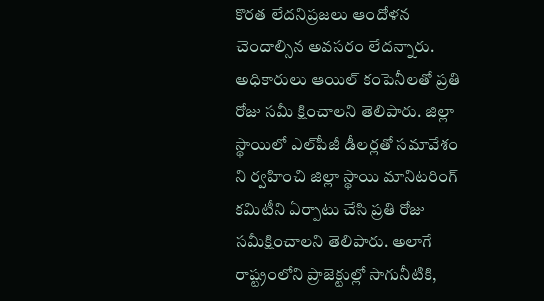కొరత లేదనిప్రజలు ఆందోళన చెందాల్సిన అవసరం లేదన్నారు. అధికారులు ఆయిల్‌ కంపెనీలతో ప్రతి రోజు సమీ క్షించాలని తెలిపారు. జిల్లా స్థాయిలో ఎల్‌పీజీ డీలర్లతో సమావేశం ని ర్వహించి జిల్లా స్థాయి మానిటరింగ్‌ కమిటీని ఏర్పాటు చేసి ప్రతి రోజు సమీక్షించాలని తెలిపారు. అలాగే రాష్ట్రంలోని ప్రాజెక్టుల్లో సాగునీటికి,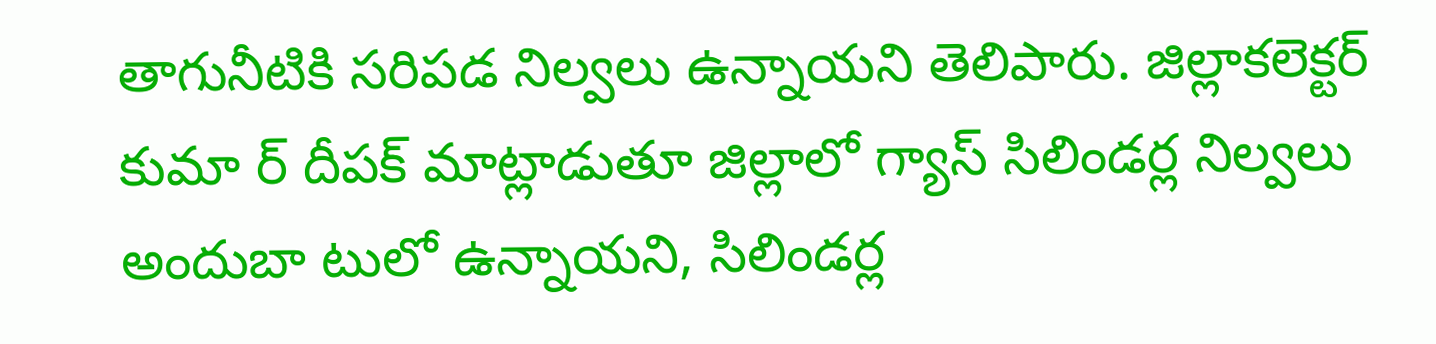తాగునీటికి సరిపడ నిల్వలు ఉన్నాయని తెలిపారు. జిల్లాకలెక్టర్‌ కుమా ర్‌ దీపక్‌ మాట్లాడుతూ జిల్లాలో గ్యాస్‌ సిలిండర్ల నిల్వలు అందుబా టులో ఉన్నాయని, సిలిండర్ల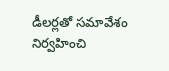డీలర్లతో సమావేశం నిర్వహించి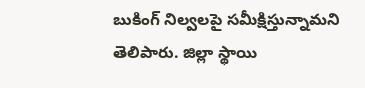బుకింగ్‌ నిల్వలపై సమీక్షిస్తున్నామని తెలిపారు. జిల్లా స్థాయి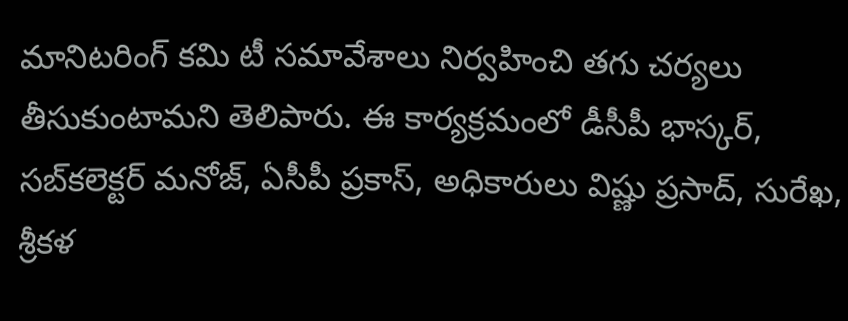మానిటరింగ్‌ కమి టీ సమావేశాలు నిర్వహించి తగు చర్యలు తీసుకుంటామని తెలిపారు. ఈ కార్యక్రమంలో డీసీపీ భాస్కర్‌, సబ్‌కలెక్టర్‌ మనోజ్‌, ఏసీపీ ప్రకాస్‌, అధికారులు విష్ణు ప్రసాద్‌, సురేఖ, శ్రీకళ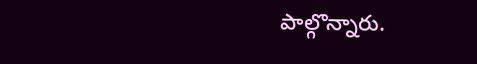పాల్గొన్నారు.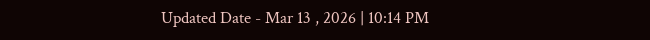Updated Date - Mar 13 , 2026 | 10:14 PM